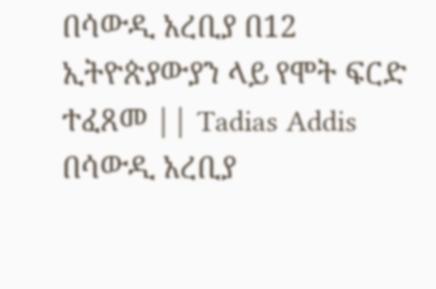በሳውዲ አረቢያ በ12 ኢትዮጵያውያን ላይ የሞት ፍርድ ተፈጸመ || Tadias Addis
በሳውዲ አረቢያ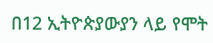በ12 ኢትዮጵያውያን ላይ የሞት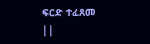ፍርድ ተፈጸመ ||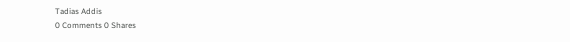Tadias Addis
0 Comments 0 Shares